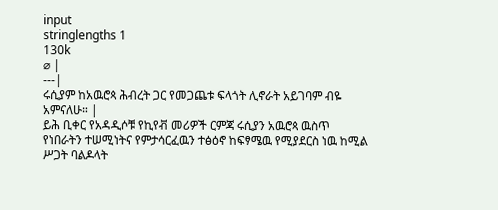input
stringlengths 1
130k
⌀ |
---|
ሩሲያም ከአዉሮጳ ሕብረት ጋር የመጋጨቱ ፍላጎት ሊኖራት አይገባም ብዬ አምናለሁ። |
ይሕ ቢቀር የአዳዲሶቹ የኪየቭ መሪዎች ርምጃ ሩሲያን አዉሮጳ ዉስጥ የነበራትን ተሠሚነትና የምታሳርፈዉን ተፅዕኖ ከፍፃሜዉ የሚያደርስ ነዉ ከሚል ሥጋት ባልዶላት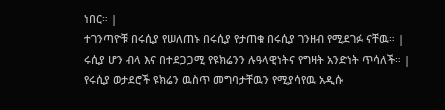ነበር። |
ተገንጣዮቹ በሩሲያ የሠለጠኑ በሩሲያ የታጠቁ በሩሲያ ገንዘብ የሚደገፉ ናቸዉ። |
ሩሲያ ሆን ብላ እና በተደጋጋሚ የዩክሬንን ሉዓላዊነትና የግዛት አንድነት ጥሳለች። |
የሩሲያ ወታደሮች ዩክሬን ዉስጥ መግባታቸዉን የሚያሳየዉ አዲሱ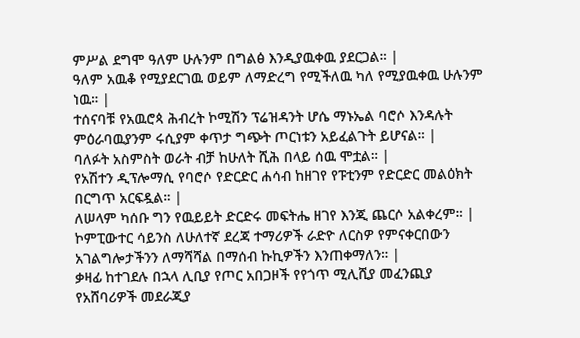ምሥል ደግሞ ዓለም ሁሉንም በግልፅ እንዲያዉቀዉ ያደርጋል። |
ዓለም አዉቆ የሚያደርገዉ ወይም ለማድረግ የሚችለዉ ካለ የሚያዉቀዉ ሁሉንም ነዉ። |
ተሰናባቹ የአዉሮጳ ሕብረት ኮሚሽን ፕሬዝዳንት ሆሴ ማኑኤል ባሮሶ እንዳሉት ምዕራባዉያንም ሩሲያም ቀጥታ ግጭት ጦርነቱን አይፈልጉት ይሆናል። |
ባለፉት አስምስት ወራት ብቻ ከሁለት ሺሕ በላይ ሰዉ ሞቷል። |
የአሽተን ዲፕሎማሲ የባሮሶ የድርድር ሐሳብ ከዘገየ የፑቲንም የድርድር መልዕክት በርግጥ አርፍዷል። |
ለሠላም ካሰቡ ግን የዉይይት ድርድሩ መፍትሔ ዘገየ እንጂ ጨርሶ አልቀረም። |
ኮምፒውተር ሳይንስ ለሁለተኛ ደረጃ ተማሪዎች ራድዮ ለርስዎ የምናቀርበውን አገልግሎታችንን ለማሻሻል በማሰብ ኩኪዎችን እንጠቀማለን። |
ቃዛፊ ከተገደሉ በኋላ ሊቢያ የጦር አበጋዞች የየጎጥ ሚሊሺያ መፈንጪያ የአሸባሪዎች መደራጂያ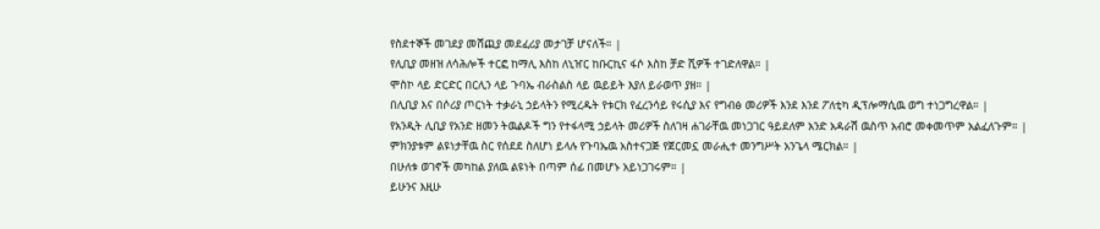የስደተኞች መገደያ መሸጪያ መደፈሪያ መታገቻ ሆናለች። |
የሊቢያ መዘዝ ለሳሕሎች ተርፎ ከማሊ እስከ ለኒዠር ከቡርኪና ፋሶ እስከ ቻድ ሺዎች ተገድለዋል። |
ሞስኮ ላይ ድርድር በርሊን ላይ ጉባኤ ብራስልስ ላይ ዉይይት እያለ ይራወጥ ያዘ። |
በሊቢያ እና በሶሪያ ጦርነት ተቃራኒ ኃይላትን የሚረዱት የቱርክ የፈረንሳይ የሩሲያ እና የግብፅ መሪዎች እንደ እንደ ፖለቲካ ዲፕሎማሲዉ ወግ ተነጋግረዋል። |
የአንዲት ሊቢያ የአንድ ዘመን ትዉልዶች ግን የተፋላሚ ኃይላት መሪዎች ስለገዛ ሐገራቸዉ መነጋገር ዓይደለም አንድ አዳራሽ ዉስጥ አብሮ መቀመጥም አልፈለጉም። |
ምክንያቱም ልዩነታቸዉ ስር የሰደደ ስለሆነ ይላሉ የጉባኤዉ አስተናጋጅ የጀርመኗ መራሒተ መንግሥት አንጌላ ሜርክል። |
በሁለቱ ወገኖች መካከል ያለዉ ልዩነት በጣም ሰፊ በመሆኑ አይነጋገሩም። |
ይሁንና እዚሁ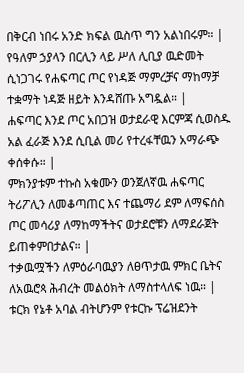በቅርብ ነበሩ አንድ ክፍል ዉስጥ ግን አልነበሩም። |
የዓለም ኃያላን በርሊን ላይ ሥለ ሊቢያ ዉድመት ሲነጋገሩ የሐፍጣር ጦር የነዳጅ ማምረቻና ማከማቻ ተቋማት ነዳጅ ዘይት እንዳሸጡ አግዷል። |
ሐፍጣር እንደ ጦር አበጋዝ ወታደራዊ እርምጃ ሲወስዱ አል ፈራጅ እንደ ሲቢል መሪ የተረፋቸዉን አማራጭ ቀሰቀሱ። |
ምክንያቱም ተኩስ አቁሙን ወንጀለኛዉ ሐፍጣር ትሪፖሊን ለመቆጣጠር እና ተጨማሪ ደም ለማፍሰስ ጦር መሳሪያ ለማከማችትና ወታደሮቹን ለማደራጀት ይጠቀምበታልና። |
ተቃዉሟችን ለምዕራባዉያን ለፀጥታዉ ምክር ቤትና ለአዉሮጳ ሕብረት መልዕክት ለማስተላለፍ ነዉ። |
ቱርክ የኔቶ አባል ብትሆንም የቱርኩ ፕሬዝደንት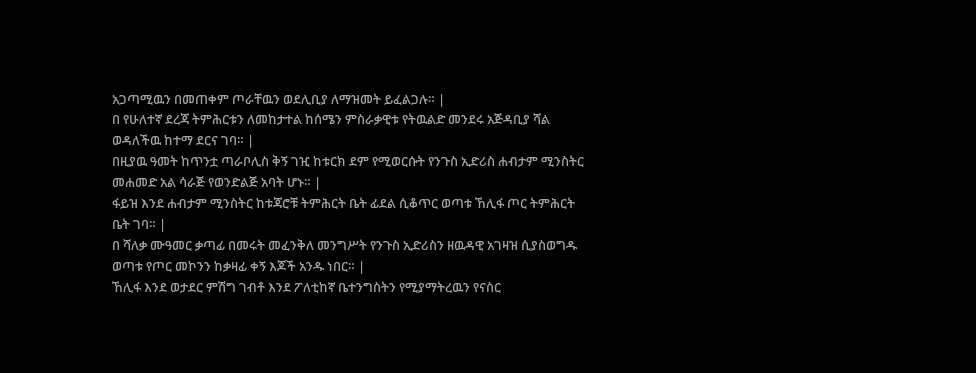አጋጣሚዉን በመጠቀም ጦራቸዉን ወደሊቢያ ለማዝመት ይፈልጋሉ። |
በ የሁለተኛ ደረጃ ትምሕርቱን ለመከታተል ከሰሜን ምስራቃዊቱ የትዉልድ መንደሩ አጅዳቢያ ሻል ወዳለችዉ ከተማ ደርና ገባ። |
በዚያዉ ዓመት ከጥንቷ ጣራቦሊስ ቅኝ ገዢ ከቱርክ ደም የሚወርሱት የንጉስ ኢድሪስ ሐብታም ሚንስትር መሐመድ አል ሳራጅ የወንድልጅ አባት ሆኑ። |
ፋይዝ እንደ ሐብታም ሚንስትር ከቱጃሮቹ ትምሕርት ቤት ፊደል ሲቆጥር ወጣቱ ኸሊፋ ጦር ትምሕርት ቤት ገባ። |
በ ሻለቃ ሙዓመር ቃጣፊ በመሩት መፈንቅለ መንግሥት የንጉስ ኢድሪስን ዘዉዳዊ አገዛዝ ሲያስወግዱ ወጣቱ የጦር መኮንን ከቃዛፊ ቀኝ እጆች አንዱ ነበር። |
ኸሊፋ እንደ ወታደር ምሽግ ገብቶ እንደ ፖለቲከኛ ቤተንግስትን የሚያማትረዉን የናስር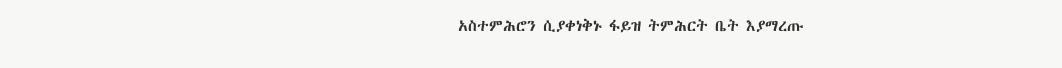አስተምሕሮን ሲያቀነቅኑ ፋይዝ ትምሕርት ቤት እያማረጡ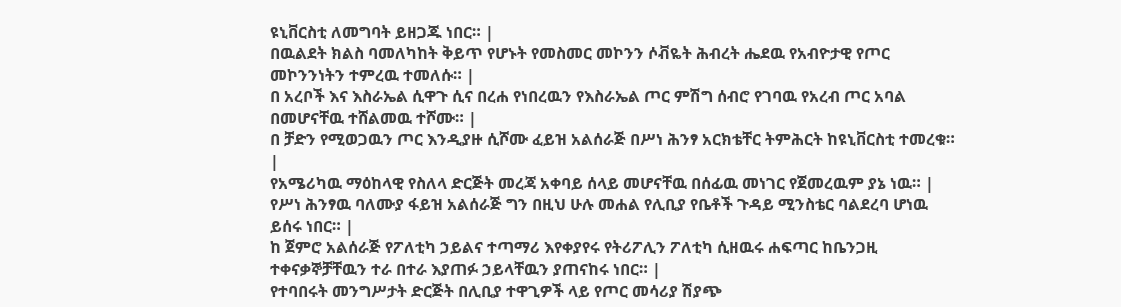ዩኒቨርስቲ ለመግባት ይዘጋጁ ነበር። |
በዉልደት ክልስ ባመለካከት ቅይጥ የሆኑት የመስመር መኮንን ሶቭዬት ሕብረት ሔደዉ የአብዮታዊ የጦር መኮንንነትን ተምረዉ ተመለሱ። |
በ አረቦች እና እስራኤል ሲዋጉ ሲና በረሐ የነበረዉን የእስራኤል ጦር ምሽግ ሰብሮ የገባዉ የአረብ ጦር አባል በመሆናቸዉ ተሸልመዉ ተሾሙ። |
በ ቻድን የሚወጋዉን ጦር እንዲያዙ ሲሾሙ ፈይዝ አልሰራጅ በሥነ ሕንፃ አርክቴቸር ትምሕርት ከዩኒቨርስቲ ተመረቁ። |
የአሜሪካዉ ማዕከላዊ የስለላ ድርጅት መረጃ አቀባይ ሰላይ መሆናቸዉ በሰፊዉ መነገር የጀመረዉም ያኔ ነዉ። |
የሥነ ሕንፃዉ ባለሙያ ፋይዝ አልሰራጅ ግን በዚህ ሁሉ መሐል የሊቢያ የቤቶች ጉዳይ ሚንስቴር ባልደረባ ሆነዉ ይሰሩ ነበር። |
ከ ጀምሮ አልሰራጅ የፖለቲካ ኃይልና ተጣማሪ እየቀያየሩ የትሪፖሊን ፖለቲካ ሲዘዉሩ ሐፍጣር ከቤንጋዚ ተቀናቃኞቻቸዉን ተራ በተራ እያጠፉ ኃይላቸዉን ያጠናከሩ ነበር። |
የተባበሩት መንግሥታት ድርጅት በሊቢያ ተዋጊዎች ላይ የጦር መሳሪያ ሽያጭ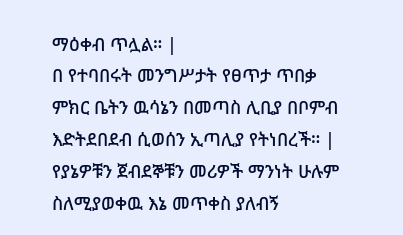ማዕቀብ ጥሏል። |
በ የተባበሩት መንግሥታት የፀጥታ ጥበቃ ምክር ቤትን ዉሳኔን በመጣስ ሊቢያ በቦምብ እድትደበደብ ሲወሰን ኢጣሊያ የትነበረች። |
የያኔዎቹን ጀብደኞቹን መሪዎች ማንነት ሁሉም ስለሚያወቀዉ እኔ መጥቀስ ያለብኝ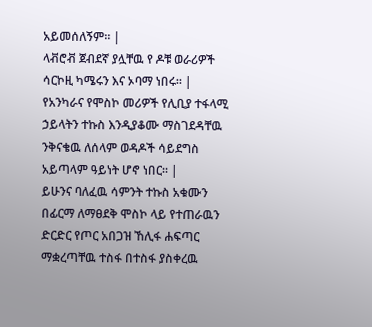አይመሰለኝም። |
ላቭሮቭ ጀብደኛ ያሏቸዉ የ ዶቹ ወራሪዎች ሳርኮዚ ካሜሩን እና ኦባማ ነበሩ። |
የአንካራና የሞስኮ መሪዎች የሊቢያ ተፋላሚ ኃይላትን ተኩስ እንዲያቆሙ ማስገደዳቸዉ ንቅናቄዉ ለሰላም ወዳዶች ሳይደግስ አይጣላም ዓይነት ሆኖ ነበር። |
ይሁንና ባለፈዉ ሳምንት ተኩስ አቁሙን በፊርማ ለማፀደቅ ሞስኮ ላይ የተጠራዉን ድርድር የጦር አበጋዝ ኸሊፋ ሐፍጣር ማቋረጣቸዉ ተስፋ በተስፋ ያስቀረዉ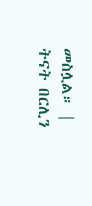መስሏል። |
ትናት በርሊን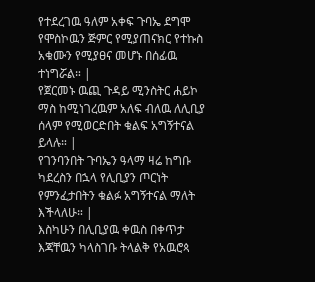የተደረገዉ ዓለም አቀፍ ጉባኤ ደግሞ የሞስኮዉን ጅምር የሚያጠናክር የተኩስ አቁሙን የሚያፀና መሆኑ በሰፊዉ ተነግሯል። |
የጀርመኑ ዉጪ ጉዳይ ሚንስትር ሐይኮ ማስ ከሚነገረዉም አለፍ ብለዉ ለሊቢያ ሰላም የሚወርድበት ቁልፍ አግኝተናል ይላሉ። |
የገንባንበት ጉባኤን ዓላማ ዛሬ ከግቡ ካደረስን በኋላ የሊቢያን ጦርነት የምንፈታበትን ቁልፉ አግኝተናል ማለት እችላለሁ። |
እስካሁን በሊቢያዉ ቀዉስ በቀጥታ እጃቸዉን ካላስገቡ ትላልቅ የአዉሮጳ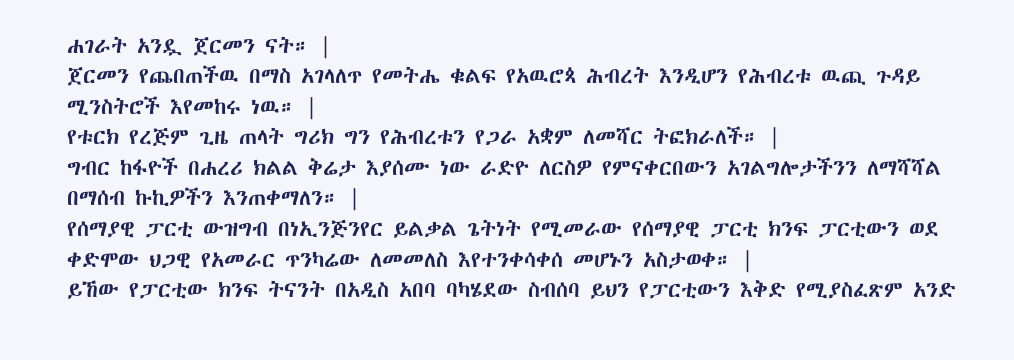ሐገራት አንዷ ጀርመን ናት። |
ጀርመን የጨበጠችዉ በማስ አገላለጥ የመትሔ ቁልፍ የአዉሮጳ ሕብረት እንዲሆን የሕብረቱ ዉጪ ጉዳይ ሚንስትሮች እየመከሩ ነዉ። |
የቱርክ የረጅም ጊዜ ጠላት ግሪክ ግን የሕብረቱን የጋራ አቋም ለመሻር ትፎክራለች። |
ግብር ከፋዮች በሐረሪ ክልል ቅሬታ እያሰሙ ነው ራድዮ ለርስዎ የምናቀርበውን አገልግሎታችንን ለማሻሻል በማሰብ ኩኪዎችን እንጠቀማለን። |
የሰማያዊ ፓርቲ ውዝግብ በነኢንጅንየር ይልቃል ጌትነት የሚመራው የሰማያዊ ፓርቲ ክንፍ ፓርቲውን ወደ ቀድሞው ህጋዊ የአመራር ጥንካሬው ለመመለስ እየተንቀሳቀሰ መሆኑን አስታወቀ። |
ይኸው የፓርቲው ክንፍ ትናንት በአዲስ አበባ ባካሄደው ስብሰባ ይህን የፓርቲውን እቅድ የሚያስፈጽም አንድ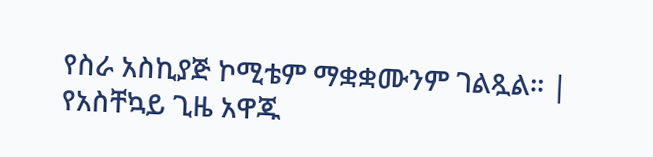የስራ አስኪያጅ ኮሚቴም ማቋቋሙንም ገልጿል። |
የአስቸኳይ ጊዜ አዋጁ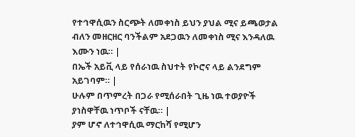የተኅዋሲዉን ስርጭት ለመቀነስ ይህን ያህል ሚና ይጫወታል ብለን መዘርዘር ባንችልም አደጋዉን ለመቀነስ ሚና እንዳለዉ እሙን ነዉ። |
በኤች አይቪ ላይ የሰራነዉ ስህተት የኮሮና ላይ ልንደግም አይገባም። |
ሁሉም በጥምረት በጋራ የሚሰራበት ጊዜ ነዉ ተወያዮች ያነስዋቸዉ ነጥቦች ናቸዉ። |
ያም ሆኖ ለተኅዋሲዉ ማርከሻ የሚሆን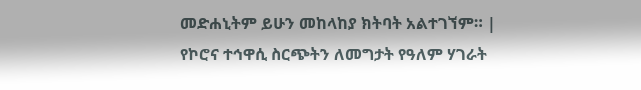መድሐኒትም ይሁን መከላከያ ክትባት አልተገኘም። |
የኮሮና ተኅዋሲ ስርጭትን ለመግታት የዓለም ሃገራት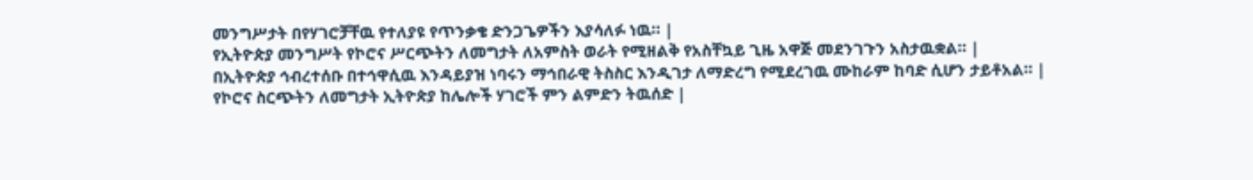መንግሥታት በየሃገሮቻቸዉ የተለያዩ የጥንቃቄ ድንጋጌዎችን እያሳለፉ ነዉ። |
የኢትዮጵያ መንግሥት የኮሮና ሥርጭትን ለመግታት ለአምስት ወራት የሚዘልቅ የአስቸኳይ ጊዜ አዋጅ መደንገጉን አስታዉቋል። |
በኢትዮጵያ ኅብረተሰቡ በተኅዋሲዉ እንዳይያዝ ነባሩን ማኅበራዊ ትስስር እንዲገታ ለማድረግ የሚደረገዉ ሙከራም ከባድ ሲሆን ታይቶአል። |
የኮሮና ስርጭትን ለመግታት ኢትዮጵያ ከሌሎች ሃገሮች ምን ልምድን ትዉሰድ |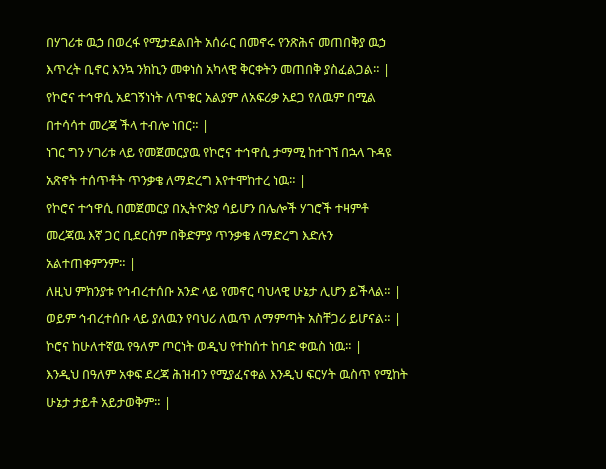በሃገሪቱ ዉኃ በወረፋ የሚታደልበት አሰራር በመኖሩ የንጽሕና መጠበቅያ ዉኃ እጥረት ቢኖር እንኳ ንክኪን መቀነስ አካላዊ ቅርቀትን መጠበቅ ያስፈልጋል። |
የኮሮና ተኅዋሲ አደገኝነነት ለጥቁር አልያም ለአፍሪቃ አደጋ የለዉም በሚል በተሳሳተ መረጃ ችላ ተብሎ ነበር። |
ነገር ግን ሃገሪቱ ላይ የመጀመርያዉ የኮሮና ተኅዋሲ ታማሚ ከተገኘ በኋላ ጉዳዩ አጽኖት ተሰጥቶት ጥንቃቄ ለማድረግ እየተሞከተረ ነዉ። |
የኮሮና ተኅዋሲ በመጀመርያ በኢትዮጵያ ሳይሆን በሌሎች ሃገሮች ተዛምቶ መረጃዉ እኛ ጋር ቢደርስም በቅድምያ ጥንቃቄ ለማድረግ እድሉን አልተጠቀምንም። |
ለዚህ ምክንያቱ የኅብረተሰቡ አንድ ላይ የመኖር ባህላዊ ሁኔታ ሊሆን ይችላል። |
ወይም ኅብረተሰቡ ላይ ያለዉን የባህሪ ለዉጥ ለማምጣት አስቸጋሪ ይሆናል። |
ኮሮና ከሁለተኛዉ የዓለም ጦርነት ወዲህ የተከሰተ ከባድ ቀዉስ ነዉ። |
እንዲህ በዓለም አቀፍ ደረጃ ሕዝብን የሚያፈናቀል እንዲህ ፍርሃት ዉስጥ የሚከት ሁኔታ ታይቶ አይታወቅም። |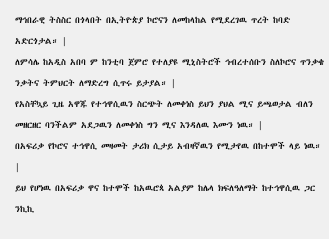ማኅበራዊ ትስስር በጎላበት በኢትዮጵያ ኮሮናን ለመከላከል የሚደረገዉ ጥረት ከባድ አድርጎታል። |
ለምሳሌ ከአዲስ አበባ ም ከንቲባ ጀምሮ የተለያዩ ሚኒስትሮች ኅብረተሰቡን ስለኮሮና ጥንቃቄ ንቃትና ትምህርት ለማድረግ ሲጥሩ ይታያል። |
የአስቸኳይ ጊዜ አዋጁ የተኅዋሲዉን ስርጭት ለመቀነስ ይህን ያህል ሚና ይጫወታል ብለን መዘርዘር ባንችልም አደጋዉን ለመቀነስ ግን ሚና እንዳለዉ እሙን ነዉ። |
በአፍሪቃ የኮሮና ተኅዋሲ መዛመት ታሪክ ሲታይ አብዛኛዉን የሚታየዉ በከተሞች ላይ ነዉ። |
ይህ የሆነዉ በአፍሪቃ ዋና ከተሞች ከአዉሮጳ አልያም ከሌላ ክፍለዓለማት ከተኅዋሲዉ ጋር ንኪኪ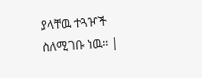ያላቸዉ ተጓዦች ስለሚገቡ ነዉ። |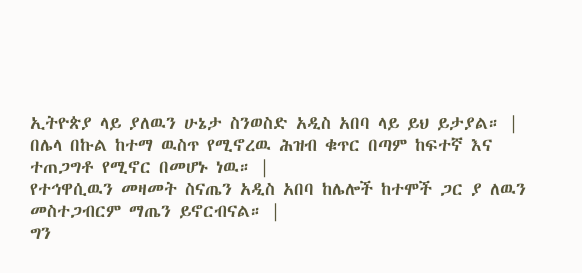ኢትዮጵያ ላይ ያለዉን ሁኔታ ስንወስድ አዲስ አበባ ላይ ይህ ይታያል። |
በሌላ በኩል ከተማ ዉስጥ የሚኖረዉ ሕዝብ ቁጥር በጣም ከፍተኛ እና ተጠጋግቶ የሚኖር በመሆኑ ነዉ። |
የተኅዋሲዉን መዛመት ስናጤን አዲስ አበባ ከሌሎች ከተሞች ጋር ያ ለዉን መስተጋብርም ማጤን ይኖርብናል። |
ግን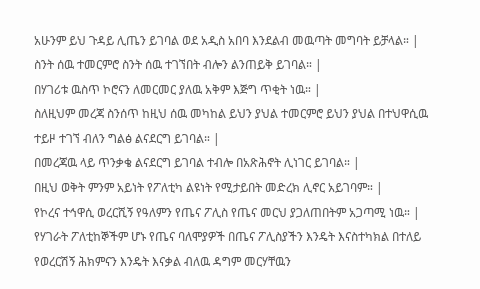አሁንም ይህ ጉዳይ ሊጤን ይገባል ወደ አዲስ አበባ እንደልብ መዉጣት መግባት ይቻላል። |
ስንት ሰዉ ተመርምሮ ስንት ሰዉ ተገኘበት ብሎን ልንጠይቅ ይገባል። |
በሃገሪቱ ዉስጥ ኮሮናን ለመርመር ያለዉ አቅም እጅግ ጥቂት ነዉ። |
ስለዚህም መረጃ ስንሰጥ ከዚህ ሰዉ መካከል ይህን ያህል ተመርምሮ ይህን ያህል በተህዋሲዉ ተይዞ ተገኘ ብለን ግልፅ ልናደርግ ይገባል። |
በመረጃዉ ላይ ጥንቃቄ ልናደርግ ይገባል ተብሎ በአጽሕኖት ሊነገር ይገባል። |
በዚህ ወቅት ምንም አይነት የፖለቲካ ልዩነት የሚታይበት መድረክ ሊኖር አይገባም። |
የኮረና ተኅዋሲ ወረርሺኝ የዓለምን የጤና ፖሊስ የጤና መርህ ያጋለጠበትም አጋጣሚ ነዉ። |
የሃገራት ፖለቲከኞችም ሆኑ የጤና ባለሞያዎች በጤና ፖሊስያችን እንዴት እናስተካክል በተለይ የወረርሽኝ ሕክምናን እንዴት እናቃል ብለዉ ዳግም መርሃቸዉን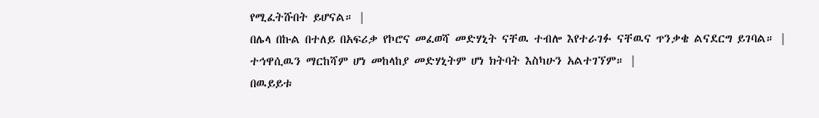የሚፈትሹበት ይሆናል። |
በሌላ በኩል በተለይ በአፍሪቃ የኮሮና መፈወሻ መድሃኒት ናቸዉ ተብሎ እየተራገፉ ናቸዉና ጥንቃቄ ልናደርግ ይገባል። |
ተኅዋሲዉን ማርከሻም ሆነ መከላከያ መድሃኒትም ሆነ ክትባት እስካሁን አልተገኘም። |
በዉይይቱ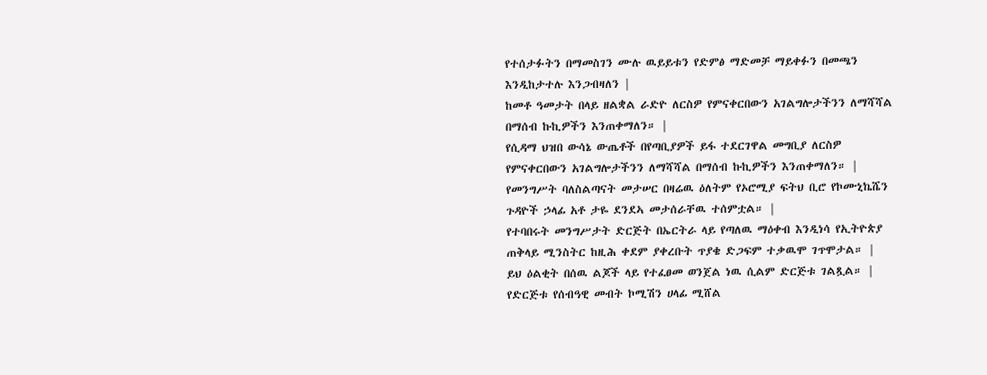የተሰታፉትን በማመስገን ሙሉ ዉይይቱን የድምፅ ማድመቻ ማይቀፉን በመጫን እንዲከታተሉ እንጋብዛለን |
ከመቶ ዓመታት በላይ ዘልቋል ራድዮ ለርስዎ የምናቀርበውን አገልግሎታችንን ለማሻሻል በማሰብ ኩኪዎችን እንጠቀማለን። |
የሲዳማ ህዝበ ውሳኔ ውጤቶች በየጣቢያዎች ይፋ ተደርገዋል መግቢያ ለርስዎ የምናቀርበውን አገልግሎታችንን ለማሻሻል በማሰብ ኩኪዎችን እንጠቀማለን። |
የመንግሥት ባለስልጣናት መታሠር በዛሬዉ ዕለትም የኦሮሚያ ፍትህ ቢሮ የኮሙኒኬሼን ጉዳዮች ኃላፊ አቶ ታዬ ደንደኣ መታሰራቸዉ ተሰምቷል። |
የተባበሩት መንግሥታት ድርጅት በኤርትራ ላይ የጣለዉ ማዕቀብ እንዲነሳ የኢትዮጵያ ጠቅላይ ሚንስትር ከዚሕ ቀደም ያቀረቡት ጥያቄ ድጋፍም ተቃዉሞ ገጥሞታል። |
ይህ ዕልቂት በሰዉ ልጆች ላይ የተፈፀመ ወንጀል ነዉ ሲልም ድርጅቱ ገልጿል። |
የድርጅቱ የሰብዓዊ መብት ኮሚሽን ሀላፊ ሚሸል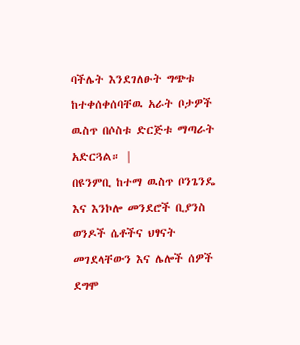ባችሌት እንደገለፁት ግጭቱ ከተቀሰቀሰባቸዉ አራት ቦታዎች ዉስጥ በሶስቱ ድርጅቱ ማጣራት አድርጓል። |
በዩንምቢ ከተማ ዉስጥ ቦንጌንዴ እና እንኮሎ መንደሮች ቢያንስ ወንዶች ሴቶችና ህፃናት መገደላቸውን እና ሌሎች ሰዎች ደግሞ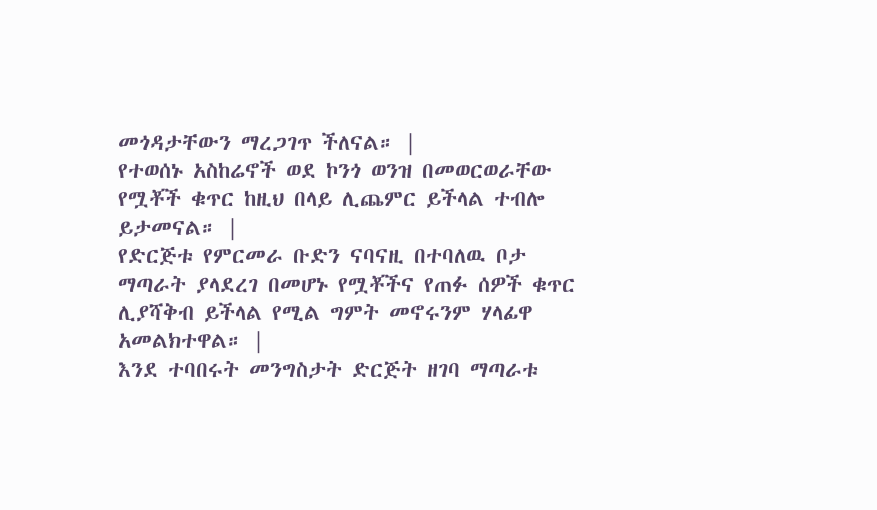መጎዳታቸውን ማረጋገጥ ችለናል። |
የተወሰኑ አስከሬኖች ወደ ኮንጎ ወንዝ በመወርወራቸው የሟቾች ቁጥር ከዚህ በላይ ሊጨምር ይችላል ተብሎ ይታመናል። |
የድርጅቱ የምርመራ ቡድን ናባናዚ በተባለዉ ቦታ ማጣራት ያላደረገ በመሆኑ የሟቾችና የጠፉ ሰዎች ቁጥር ሊያሻቅብ ይችላል የሚል ግምት መኖሩንም ሃላፊዋ አመልክተዋል። |
እንደ ተባበሩት መንግስታት ድርጅት ዘገባ ማጣራቱ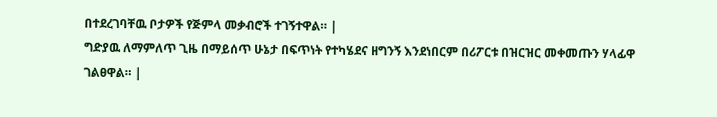በተደረገባቸዉ ቦታዎች የጅምላ መቃብሮች ተገኝተዋል። |
ግድያዉ ለማምለጥ ጊዜ በማይሰጥ ሁኔታ በፍጥነት የተካሄደና ዘግንኝ እንደነበርም በሪፖርቱ በዝርዝር መቀመጡን ሃላፊዋ ገልፀዋል። |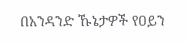በአንዳንድ ኹኔታዎች የዐይን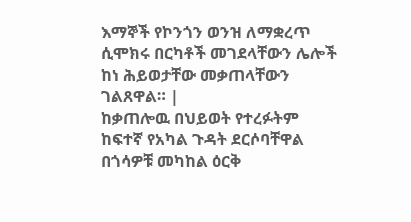እማኞች የኮንጎን ወንዝ ለማቋረጥ ሲሞክሩ በርካቶች መገደላቸውን ሌሎች ከነ ሕይወታቸው መቃጠላቸውን ገልጸዋል። |
ከቃጠሎዉ በህይወት የተረፉትም ከፍተኛ የአካል ጉዳት ደርሶባቸዋል በጎሳዎቹ መካከል ዕርቅ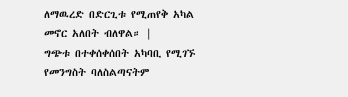ለማዉረድ በድርጊቱ የሚጠየቅ አካል መኖር አለበት ብለዋል። |
ግጭቱ በተቀሰቀሰበት አካባቢ የሚገኙ የመንግስት ባለስልጣናትም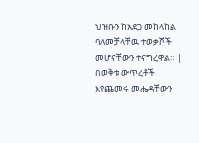ህዝቡን ከአደጋ መከላከል ባለመቻላቸዉ ተወቃሾች መሆናቸውን ተናግረዋል። |
በወቅቱ ውጥረቶች እየጨመሩ መሔዳቸውን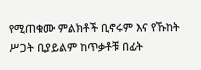የሚጠቁሙ ምልክቶች ቢኖሩም እና የኹከት ሥጋት ቢያይልም ከጥቃቶቹ በፊት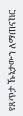የጸጥታ ኹኔታውን ለማጠናከር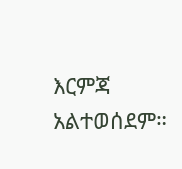እርምጃ አልተወሰደም።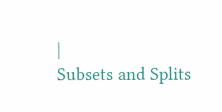|
Subsets and Splits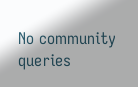No community queries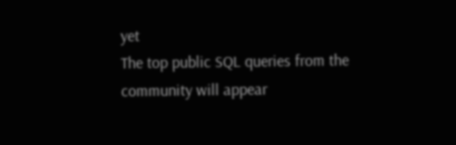yet
The top public SQL queries from the community will appear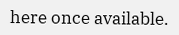here once available.